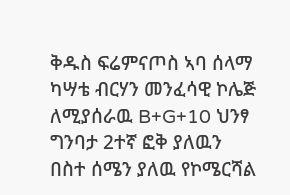ቅዱስ ፍሬምናጦስ ኣባ ሰላማ ካሣቴ ብርሃን መንፈሳዊ ኮሌጅ ለሚያሰራዉ B+G+10 ህንፃ ግንባታ 2ተኛ ፎቅ ያለዉን በስተ ሰሜን ያለዉ የኮሜርሻል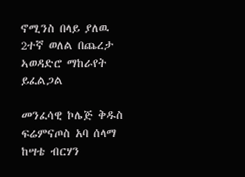ኖሚንስ በላይ ያለዉ 2ተኛ ወለል በጨረታ ኣወዳድሮ ማከራየት ይፈልጋል

መንፈሳዊ ኮሌጅ ቅዱስ ፍሬምናጦስ አባ ሰላማ ከሣቴ ብርሃን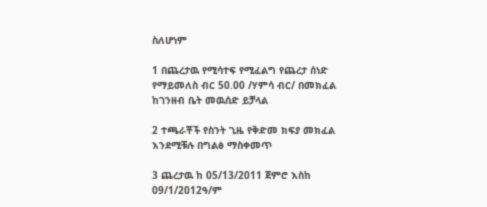ስለሆነም

1 በጨረታዉ የሚሳተፍ የሚፈልግ የጨረታ ሰነድ የማይመለስ ብር 50.00 /ሃምሳ ብር/ በመክፈል ከገንዘብ ቤት መዉሰድ ይቻላል

2 ተጫራቾች የስንት ጊዜ የቅድመ ክፍያ መክፈል እንደሚቹሉ በግልፅ ማስቀመጥ

3 ጨረታዉ ከ 05/13/2011 ጀምሮ እስከ 09/1/2012ዓ/ም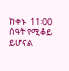ከቀኑ  11፡00 ሰዓት የሚቆይ ይሆናል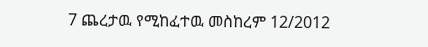7 ጨረታዉ የሚከፈተዉ መስከረም 12/2012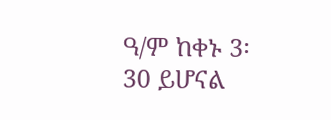ዓ/ም ከቀኑ 3፡30 ይሆናል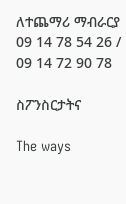ለተጨማሪ ማብራርያ 09 14 78 54 26 / 09 14 72 90 78

ስፖንስርታትና

The ways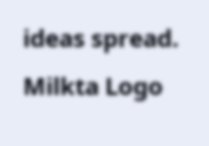ideas spread.
Milkta Logo